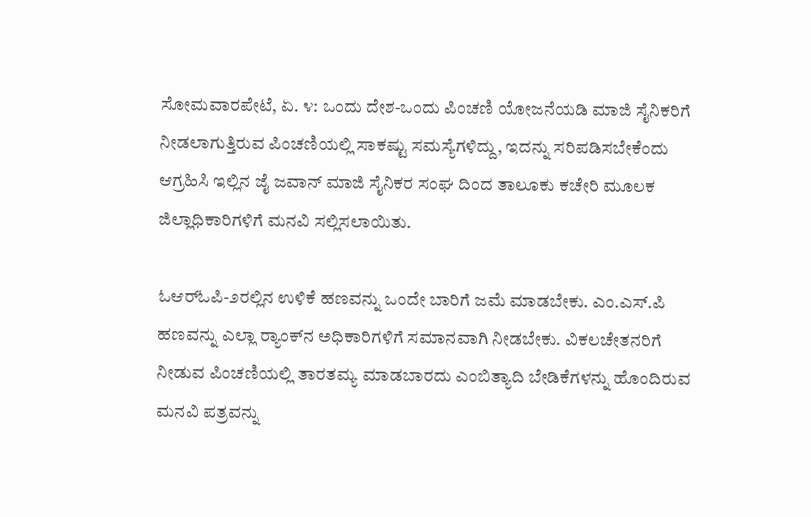ಸೋಮವಾರಪೇಟೆ, ಏ. ೪: ಒಂದು ದೇಶ-ಒಂದು ಪಿಂಚಣಿ ಯೋಜನೆಯಡಿ ಮಾಜಿ ಸೈನಿಕರಿಗೆ ನೀಡಲಾಗುತ್ತಿರುವ ಪಿಂಚಣಿಯಲ್ಲಿ ಸಾಕಷ್ಟು ಸಮಸ್ಯೆಗಳಿದ್ದು, ಇದನ್ನು ಸರಿಪಡಿಸಬೇಕೆಂದು ಆಗ್ರಹಿಸಿ ಇಲ್ಲಿನ ಜೈ ಜವಾನ್ ಮಾಜಿ ಸೈನಿಕರ ಸಂಘ ದಿಂದ ತಾಲೂಕು ಕಚೇರಿ ಮೂಲಕ ಜಿಲ್ಲಾಧಿಕಾರಿಗಳಿಗೆ ಮನವಿ ಸಲ್ಲಿಸಲಾಯಿತು.

ಓಆರ್‌ಓಪಿ-೨ರಲ್ಲಿನ ಉಳಿಕೆ ಹಣವನ್ನು ಒಂದೇ ಬಾರಿಗೆ ಜಮೆ ಮಾಡಬೇಕು. ಎಂ.ಎಸ್.ಪಿ ಹಣವನ್ನು ಎಲ್ಲಾ ರ‍್ಯಾಂಕ್‌ನ ಅಧಿಕಾರಿಗಳಿಗೆ ಸಮಾನವಾಗಿ ನೀಡಬೇಕು. ವಿಕಲಚೇತನರಿಗೆ ನೀಡುವ ಪಿಂಚಣಿಯಲ್ಲಿ ತಾರತಮ್ಯ ಮಾಡಬಾರದು ಎಂಬಿತ್ಯಾದಿ ಬೇಡಿಕೆಗಳನ್ನು ಹೊಂದಿರುವ ಮನವಿ ಪತ್ರವನ್ನು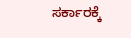ಸರ್ಕಾರಕ್ಕೆ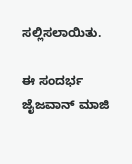ಸಲ್ಲಿಸಲಾಯಿತು.

ಈ ಸಂದರ್ಭ ಜೈಜವಾನ್ ಮಾಜಿ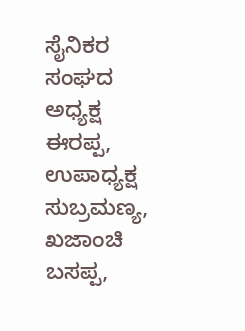ಸೈನಿಕರ ಸಂಘದ ಅಧ್ಯಕ್ಷ ಈರಪ್ಪ, ಉಪಾಧ್ಯಕ್ಷ ಸುಬ್ರಮಣ್ಯ, ಖಜಾಂಚಿ ಬಸಪ್ಪ,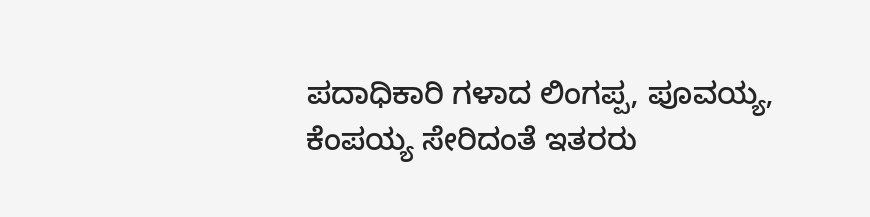ಪದಾಧಿಕಾರಿ ಗಳಾದ ಲಿಂಗಪ್ಪ, ಪೂವಯ್ಯ, ಕೆಂಪಯ್ಯ ಸೇರಿದಂತೆ ಇತರರು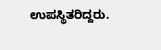ಉಪಸ್ಥಿತರಿದ್ದರು.